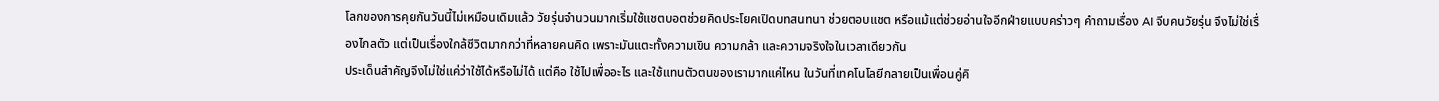โลกของการคุยกันวันนี้ไม่เหมือนเดิมแล้ว วัยรุ่นจำนวนมากเริ่มใช้แชตบอตช่วยคิดประโยคเปิดบทสนทนา ช่วยตอบแชต หรือแม้แต่ช่วยอ่านใจอีกฝ่ายแบบคร่าวๆ คำถามเรื่อง AI จีบคนวัยรุ่น จึงไม่ใช่เรื่องไกลตัว แต่เป็นเรื่องใกล้ชีวิตมากกว่าที่หลายคนคิด เพราะมันแตะทั้งความเขิน ความกล้า และความจริงใจในเวลาเดียวกัน
ประเด็นสำคัญจึงไม่ใช่แค่ว่าใช้ได้หรือไม่ได้ แต่คือ ใช้ไปเพื่ออะไร และใช้แทนตัวตนของเรามากแค่ไหน ในวันที่เทคโนโลยีกลายเป็นเพื่อนคู่คิ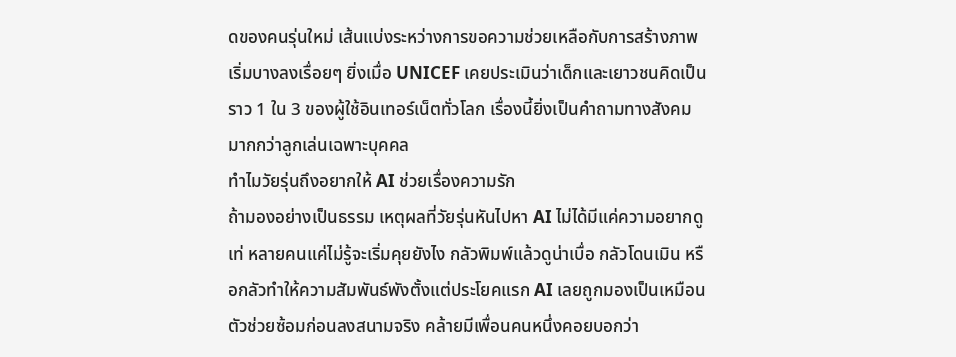ดของคนรุ่นใหม่ เส้นแบ่งระหว่างการขอความช่วยเหลือกับการสร้างภาพเริ่มบางลงเรื่อยๆ ยิ่งเมื่อ UNICEF เคยประเมินว่าเด็กและเยาวชนคิดเป็นราว 1 ใน 3 ของผู้ใช้อินเทอร์เน็ตทั่วโลก เรื่องนี้ยิ่งเป็นคำถามทางสังคมมากกว่าลูกเล่นเฉพาะบุคคล
ทำไมวัยรุ่นถึงอยากให้ AI ช่วยเรื่องความรัก
ถ้ามองอย่างเป็นธรรม เหตุผลที่วัยรุ่นหันไปหา AI ไม่ได้มีแค่ความอยากดูเท่ หลายคนแค่ไม่รู้จะเริ่มคุยยังไง กลัวพิมพ์แล้วดูน่าเบื่อ กลัวโดนเมิน หรือกลัวทำให้ความสัมพันธ์พังตั้งแต่ประโยคแรก AI เลยถูกมองเป็นเหมือนตัวช่วยซ้อมก่อนลงสนามจริง คล้ายมีเพื่อนคนหนึ่งคอยบอกว่า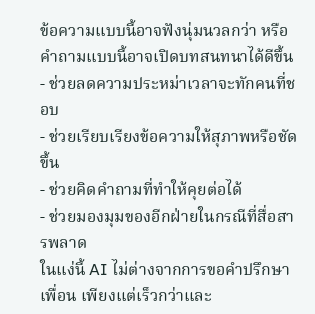ข้อความแบบนี้อาจฟังนุ่มนวลกว่า หรือคำถามแบบนี้อาจเปิดบทสนทนาได้ดีขึ้น
- ช่วยลดความประหม่าเวลาจะทักคนที่ชอบ
- ช่วยเรียบเรียงข้อความให้สุภาพหรือชัดขึ้น
- ช่วยคิดคำถามที่ทำให้คุยต่อได้
- ช่วยมองมุมของอีกฝ่ายในกรณีที่สื่อสารพลาด
ในแง่นี้ AI ไม่ต่างจากการขอคำปรึกษาเพื่อน เพียงแต่เร็วกว่าและ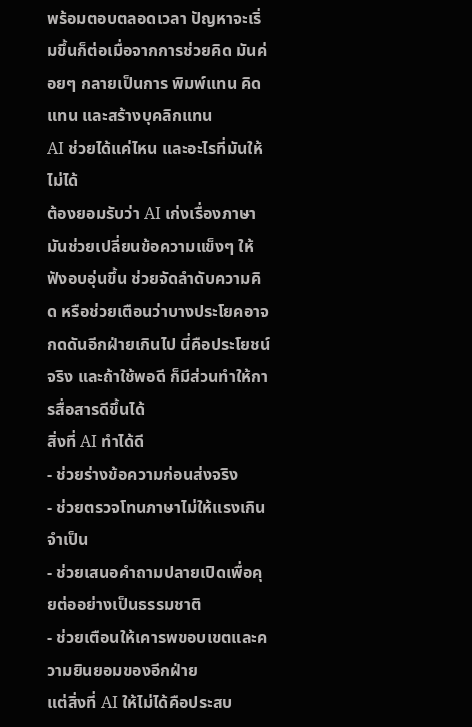พร้อมตอบตลอดเวลา ปัญหาจะเริ่มขึ้นก็ต่อเมื่อจากการช่วยคิด มันค่อยๆ กลายเป็นการ พิมพ์แทน คิดแทน และสร้างบุคลิกแทน
AI ช่วยได้แค่ไหน และอะไรที่มันให้ไม่ได้
ต้องยอมรับว่า AI เก่งเรื่องภาษา มันช่วยเปลี่ยนข้อความแข็งๆ ให้ฟังอบอุ่นขึ้น ช่วยจัดลำดับความคิด หรือช่วยเตือนว่าบางประโยคอาจกดดันอีกฝ่ายเกินไป นี่คือประโยชน์จริง และถ้าใช้พอดี ก็มีส่วนทำให้การสื่อสารดีขึ้นได้
สิ่งที่ AI ทำได้ดี
- ช่วยร่างข้อความก่อนส่งจริง
- ช่วยตรวจโทนภาษาไม่ให้แรงเกินจำเป็น
- ช่วยเสนอคำถามปลายเปิดเพื่อคุยต่ออย่างเป็นธรรมชาติ
- ช่วยเตือนให้เคารพขอบเขตและความยินยอมของอีกฝ่าย
แต่สิ่งที่ AI ให้ไม่ได้คือประสบ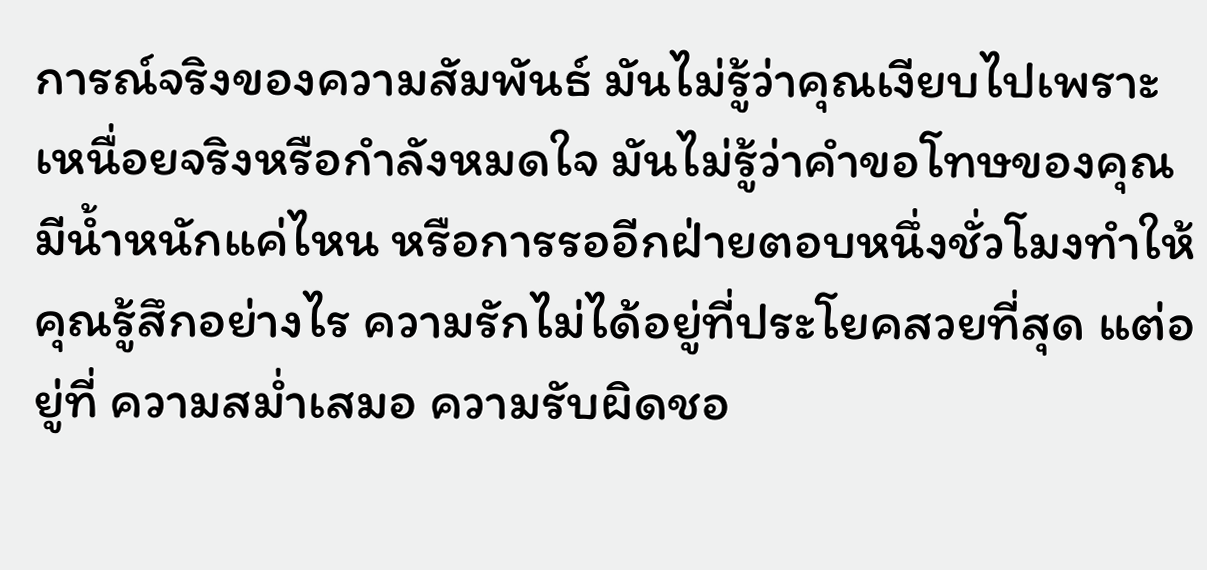การณ์จริงของความสัมพันธ์ มันไม่รู้ว่าคุณเงียบไปเพราะเหนื่อยจริงหรือกำลังหมดใจ มันไม่รู้ว่าคำขอโทษของคุณมีน้ำหนักแค่ไหน หรือการรออีกฝ่ายตอบหนึ่งชั่วโมงทำให้คุณรู้สึกอย่างไร ความรักไม่ได้อยู่ที่ประโยคสวยที่สุด แต่อยู่ที่ ความสม่ำเสมอ ความรับผิดชอ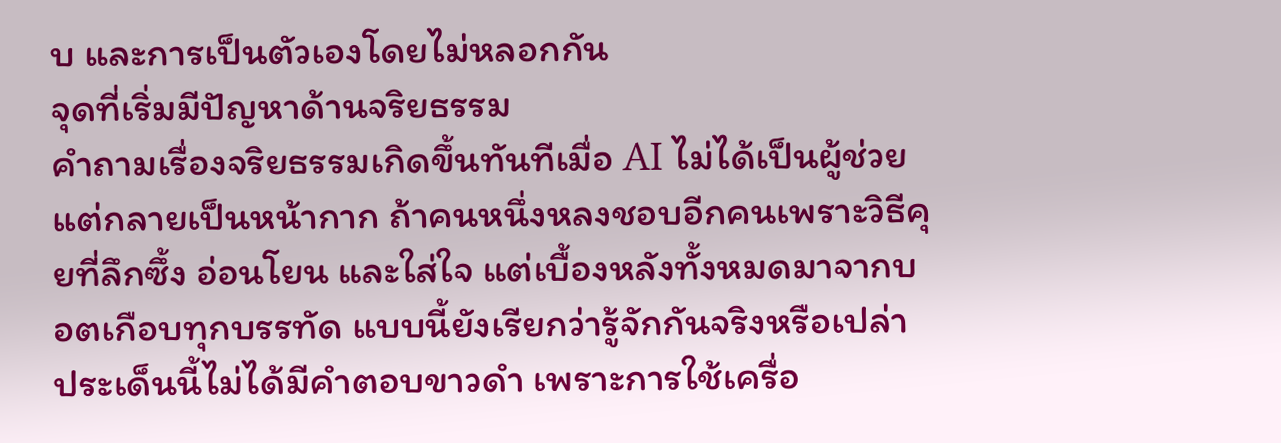บ และการเป็นตัวเองโดยไม่หลอกกัน
จุดที่เริ่มมีปัญหาด้านจริยธรรม
คำถามเรื่องจริยธรรมเกิดขึ้นทันทีเมื่อ AI ไม่ได้เป็นผู้ช่วย แต่กลายเป็นหน้ากาก ถ้าคนหนึ่งหลงชอบอีกคนเพราะวิธีคุยที่ลึกซึ้ง อ่อนโยน และใส่ใจ แต่เบื้องหลังทั้งหมดมาจากบอตเกือบทุกบรรทัด แบบนี้ยังเรียกว่ารู้จักกันจริงหรือเปล่า ประเด็นนี้ไม่ได้มีคำตอบขาวดำ เพราะการใช้เครื่อ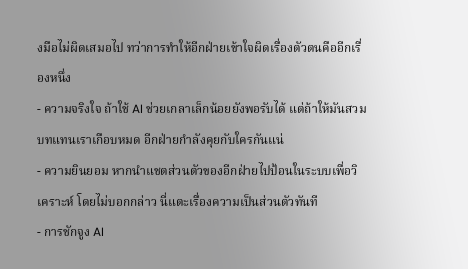งมือไม่ผิดเสมอไป ทว่าการทำให้อีกฝ่ายเข้าใจผิดเรื่องตัวตนคืออีกเรื่องหนึ่ง
- ความจริงใจ ถ้าใช้ AI ช่วยเกลาเล็กน้อยยังพอรับได้ แต่ถ้าให้มันสวมบทแทนเราเกือบหมด อีกฝ่ายกำลังคุยกับใครกันแน่
- ความยินยอม หากนำแชตส่วนตัวของอีกฝ่ายไปป้อนในระบบเพื่อวิเคราะห์ โดยไม่บอกกล่าว นี่แตะเรื่องความเป็นส่วนตัวทันที
- การชักจูง AI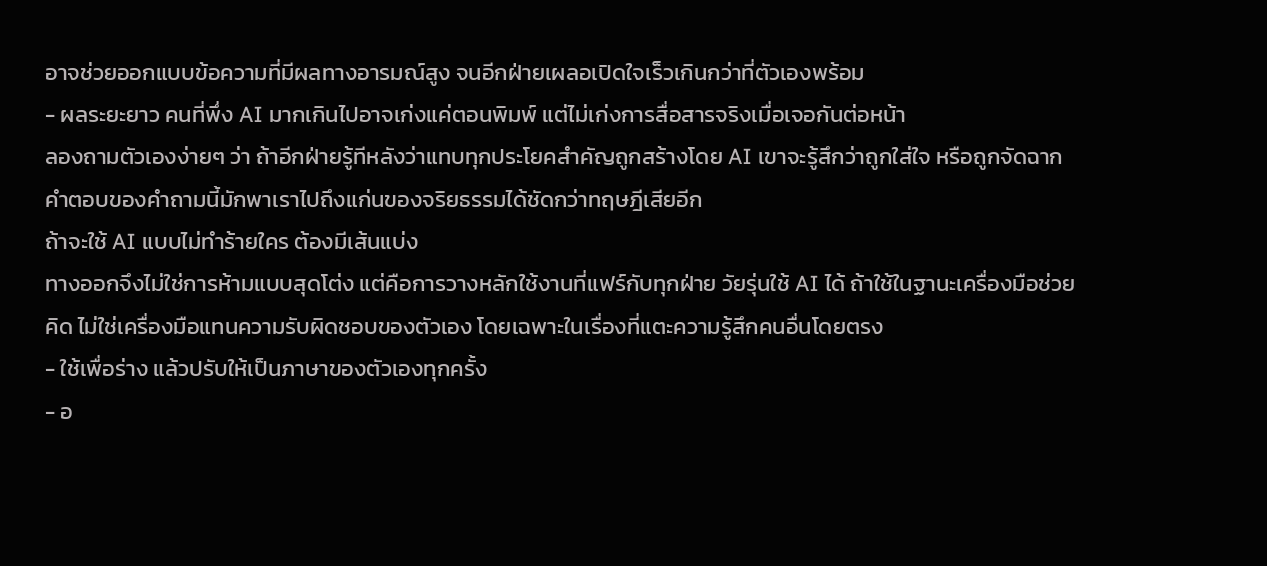อาจช่วยออกแบบข้อความที่มีผลทางอารมณ์สูง จนอีกฝ่ายเผลอเปิดใจเร็วเกินกว่าที่ตัวเองพร้อม
- ผลระยะยาว คนที่พึ่ง AI มากเกินไปอาจเก่งแค่ตอนพิมพ์ แต่ไม่เก่งการสื่อสารจริงเมื่อเจอกันต่อหน้า
ลองถามตัวเองง่ายๆ ว่า ถ้าอีกฝ่ายรู้ทีหลังว่าแทบทุกประโยคสำคัญถูกสร้างโดย AI เขาจะรู้สึกว่าถูกใส่ใจ หรือถูกจัดฉาก คำตอบของคำถามนี้มักพาเราไปถึงแก่นของจริยธรรมได้ชัดกว่าทฤษฎีเสียอีก
ถ้าจะใช้ AI แบบไม่ทำร้ายใคร ต้องมีเส้นแบ่ง
ทางออกจึงไม่ใช่การห้ามแบบสุดโต่ง แต่คือการวางหลักใช้งานที่แฟร์กับทุกฝ่าย วัยรุ่นใช้ AI ได้ ถ้าใช้ในฐานะเครื่องมือช่วยคิด ไม่ใช่เครื่องมือแทนความรับผิดชอบของตัวเอง โดยเฉพาะในเรื่องที่แตะความรู้สึกคนอื่นโดยตรง
- ใช้เพื่อร่าง แล้วปรับให้เป็นภาษาของตัวเองทุกครั้ง
- อ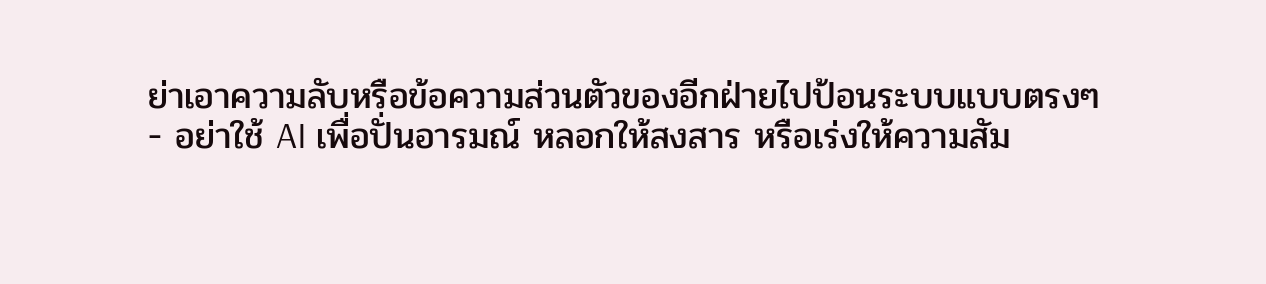ย่าเอาความลับหรือข้อความส่วนตัวของอีกฝ่ายไปป้อนระบบแบบตรงๆ
- อย่าใช้ AI เพื่อปั่นอารมณ์ หลอกให้สงสาร หรือเร่งให้ความสัม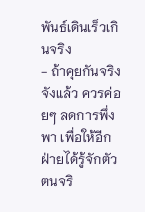พันธ์เดินเร็วเกินจริง
- ถ้าคุยกันจริงจังแล้ว ควรค่อยๆ ลดการพึ่งพา เพื่อให้อีกฝ่ายได้รู้จักตัวตนจริ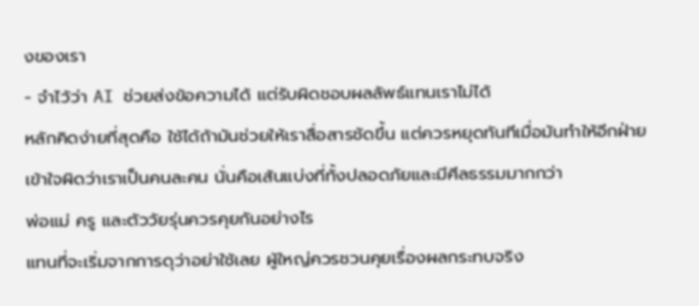งของเรา
- จำไว้ว่า AI ช่วยส่งข้อความได้ แต่รับผิดชอบผลลัพธ์แทนเราไม่ได้
หลักคิดง่ายที่สุดคือ ใช้ได้ถ้ามันช่วยให้เราสื่อสารชัดขึ้น แต่ควรหยุดทันทีเมื่อมันทำให้อีกฝ่ายเข้าใจผิดว่าเราเป็นคนละคน นั่นคือเส้นแบ่งที่ทั้งปลอดภัยและมีศีลธรรมมากกว่า
พ่อแม่ ครู และตัววัยรุ่นควรคุยกันอย่างไร
แทนที่จะเริ่มจากการดุว่าอย่าใช้เลย ผู้ใหญ่ควรชวนคุยเรื่องผลกระทบจริง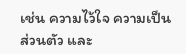เช่น ความไว้ใจ ความเป็นส่วนตัว และ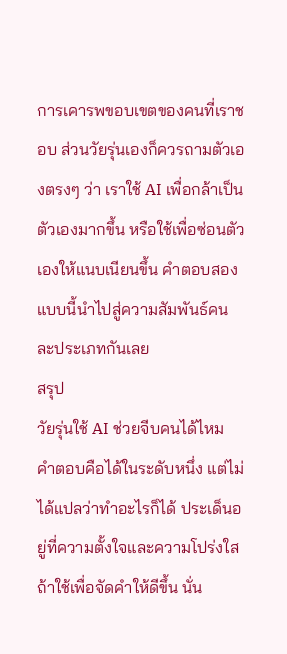การเคารพขอบเขตของคนที่เราชอบ ส่วนวัยรุ่นเองก็ควรถามตัวเองตรงๆ ว่า เราใช้ AI เพื่อกล้าเป็นตัวเองมากขึ้น หรือใช้เพื่อซ่อนตัวเองให้แนบเนียนขึ้น คำตอบสองแบบนี้นำไปสู่ความสัมพันธ์คนละประเภทกันเลย
สรุป
วัยรุ่นใช้ AI ช่วยจีบคนได้ไหม คำตอบคือได้ในระดับหนึ่ง แต่ไม่ได้แปลว่าทำอะไรก็ได้ ประเด็นอยู่ที่ความตั้งใจและความโปร่งใส ถ้าใช้เพื่อจัดคำให้ดีขึ้น นั่น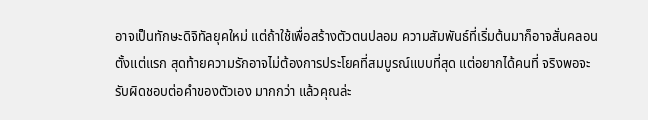อาจเป็นทักษะดิจิทัลยุคใหม่ แต่ถ้าใช้เพื่อสร้างตัวตนปลอม ความสัมพันธ์ที่เริ่มต้นมาก็อาจสั่นคลอนตั้งแต่แรก สุดท้ายความรักอาจไม่ต้องการประโยคที่สมบูรณ์แบบที่สุด แต่อยากได้คนที่ จริงพอจะรับผิดชอบต่อคำของตัวเอง มากกว่า แล้วคุณล่ะ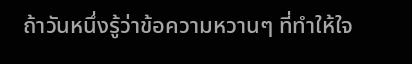ถ้าวันหนึ่งรู้ว่าข้อความหวานๆ ที่ทำให้ใจ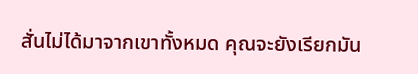สั่นไม่ได้มาจากเขาทั้งหมด คุณจะยังเรียกมัน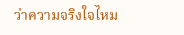ว่าความจริงใจไหม